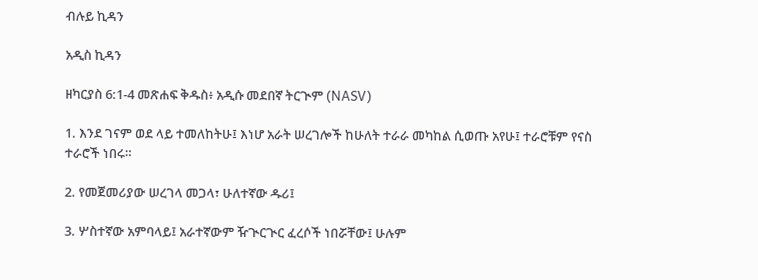ብሉይ ኪዳን

አዲስ ኪዳን

ዘካርያስ 6:1-4 መጽሐፍ ቅዱስ፥ አዲሱ መደበኛ ትርጒም (NASV)

1. እንደ ገናም ወደ ላይ ተመለከትሁ፤ እነሆ አራት ሠረገሎች ከሁለት ተራራ መካከል ሲወጡ አየሁ፤ ተራሮቹም የናስ ተራሮች ነበሩ።

2. የመጀመሪያው ሠረገላ መጋላ፣ ሁለተኛው ዱሪ፤

3. ሦስተኛው አምባላይ፤ አራተኛውም ዥጒርጒር ፈረሶች ነበሯቸው፤ ሁሉም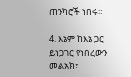ጠንካሮች ነበሩ።

4. እኔም ከእኔ ጋር ይነጋገር የነበረውን መልአክ፣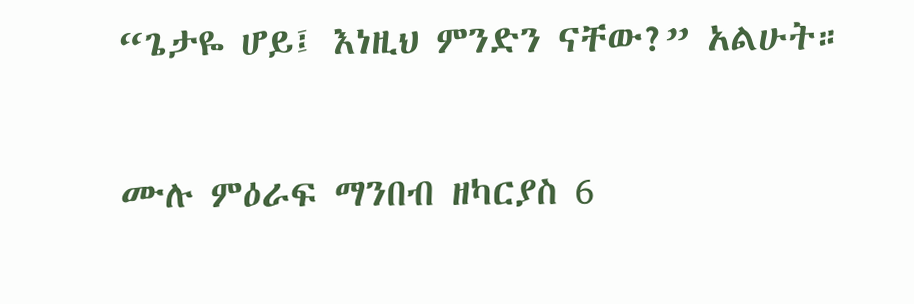“ጌታዬ ሆይ፤ እነዚህ ምንድን ናቸው?” አልሁት።

ሙሉ ምዕራፍ ማንበብ ዘካርያስ 6